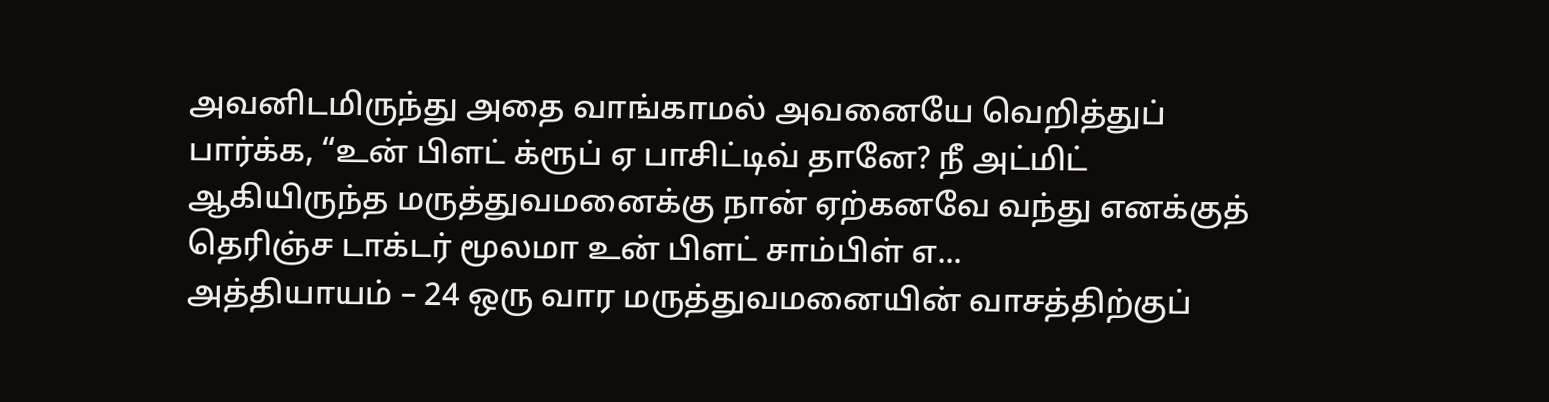அவனிடமிருந்து அதை வாங்காமல் அவனையே வெறித்துப் பார்க்க, “உன் பிளட் க்ரூப் ஏ பாசிட்டிவ் தானே? நீ அட்மிட் ஆகியிருந்த மருத்துவமனைக்கு நான் ஏற்கனவே வந்து எனக்குத் தெரிஞ்ச டாக்டர் மூலமா உன் பிளட் சாம்பிள் எ...
அத்தியாயம் – 24 ஒரு வார மருத்துவமனையின் வாசத்திற்குப்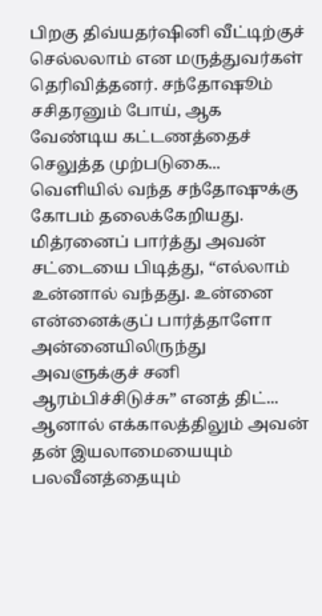பிறகு திவ்யதர்ஷினி வீட்டிற்குச் செல்லலாம் என மருத்துவர்கள் தெரிவித்தனர். சந்தோஷூம் சசிதரனும் போய், ஆக வேண்டிய கட்டணத்தைச் செலுத்த முற்படுகை...
வெளியில் வந்த சந்தோஷுக்கு கோபம் தலைக்கேறியது. மித்ரனைப் பார்த்து அவன் சட்டையை பிடித்து, “எல்லாம் உன்னால் வந்தது. உன்னை என்னைக்குப் பார்த்தாளோ அன்னையிலிருந்து அவளுக்குச் சனி ஆரம்பிச்சிடுச்சு” எனத் திட்...
ஆனால் எக்காலத்திலும் அவன் தன் இயலாமையையும் பலவீனத்தையும்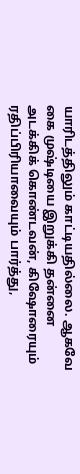யாரிடத்திலும் காட்டியதில்லை. ஆகவே கை முஷ்டியை இறுக்கி தன்னை அடக்கிக் கொண்டவன், கிஷோரையும் ரதிப்பிரியாவையும் பார்த்து,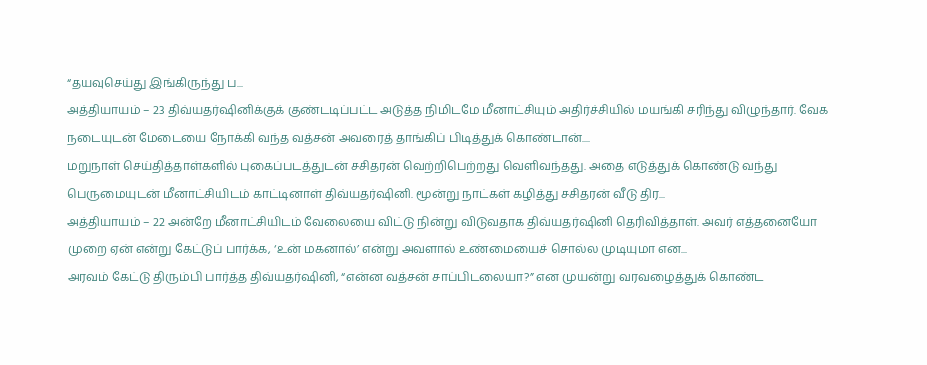“தயவுசெய்து இங்கிருந்து ப...
அத்தியாயம் – 23 திவ்யதர்ஷினிக்குக் குண்டடிப்பட்ட அடுத்த நிமிடமே மீனாட்சியும் அதிர்ச்சியில் மயங்கி சரிந்து விழுந்தார். வேக நடையுடன் மேடையை நோக்கி வந்த வத்சன் அவரைத் தாங்கிப் பிடித்துக் கொண்டான்....
மறுநாள் செய்தித்தாள்களில் புகைப்படத்துடன் சசிதரன் வெற்றிபெற்றது வெளிவந்தது. அதை எடுத்துக் கொண்டு வந்து பெருமையுடன் மீனாட்சியிடம் காட்டினாள் திவ்யதர்ஷினி. மூன்று நாட்கள் கழித்து சசிதரன் வீடு திர...
அத்தியாயம் – 22 அன்றே மீனாட்சியிடம் வேலையை விட்டு நின்று விடுவதாக திவ்யதர்ஷினி தெரிவித்தாள். அவர் எத்தனையோ முறை ஏன் என்று கேட்டுப் பார்க்க, ‘உன் மகனால்’ என்று அவளால் உண்மையைச் சொல்ல முடியுமா என...
அரவம் கேட்டு திரும்பி பார்த்த திவ்யதர்ஷினி, “என்ன வத்சன் சாப்பிடலையா?” என முயன்று வரவழைத்துக் கொண்ட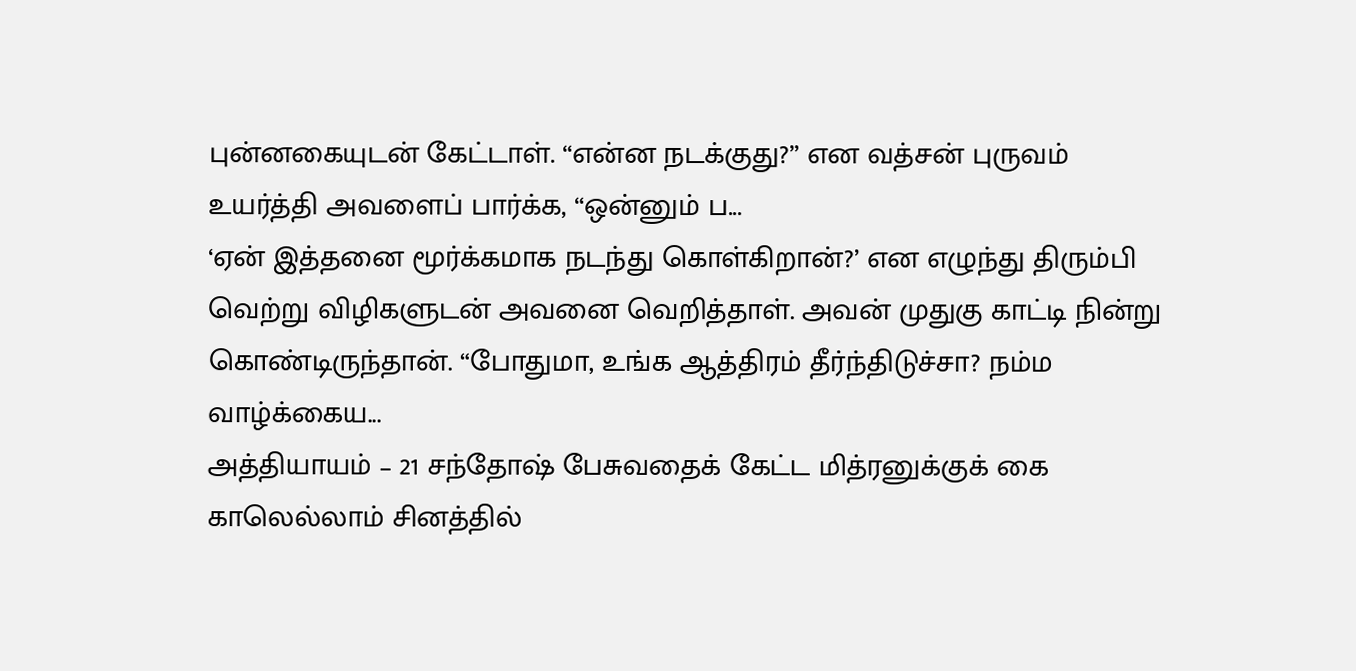புன்னகையுடன் கேட்டாள். “என்ன நடக்குது?” என வத்சன் புருவம் உயர்த்தி அவளைப் பார்க்க, “ஒன்னும் ப...
‘ஏன் இத்தனை மூர்க்கமாக நடந்து கொள்கிறான்?’ என எழுந்து திரும்பி வெற்று விழிகளுடன் அவனை வெறித்தாள். அவன் முதுகு காட்டி நின்று கொண்டிருந்தான். “போதுமா, உங்க ஆத்திரம் தீர்ந்திடுச்சா? நம்ம வாழ்க்கைய...
அத்தியாயம் – 21 சந்தோஷ் பேசுவதைக் கேட்ட மித்ரனுக்குக் கை காலெல்லாம் சினத்தில்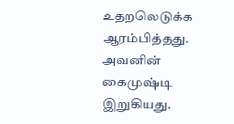உதறலெடுக்க ஆரம்பித்தது. அவனின் கைமுஷ்டி இறுகியது.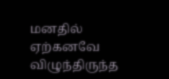மனதில் ஏற்கனவே விழுந்திருந்த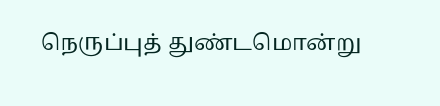நெருப்புத் துண்டமொன்று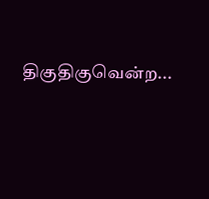திகுதிகுவென்ற...